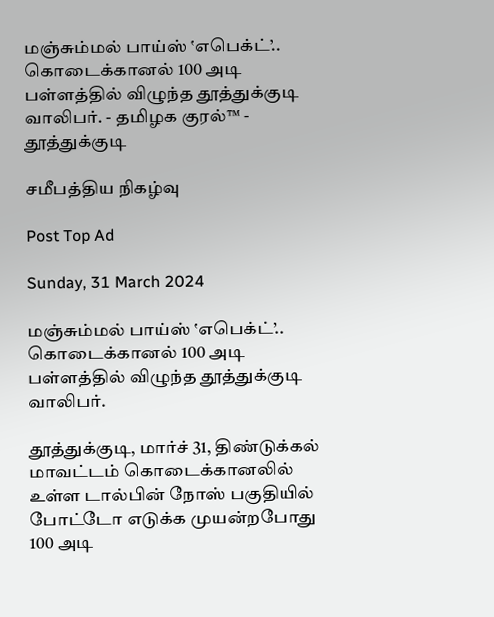மஞ்சும்மல் பாய்ஸ் ‛எபெக்ட்’.. கொடைக்கானல் 100 அடி பள்ளத்தில் விழுந்த தூத்துக்குடி வாலிபர். - தமிழக குரல்™ - தூத்துக்குடி

சமீபத்திய நிகழ்வு

Post Top Ad

Sunday, 31 March 2024

மஞ்சும்மல் பாய்ஸ் ‛எபெக்ட்’.. கொடைக்கானல் 100 அடி பள்ளத்தில் விழுந்த தூத்துக்குடி வாலிபர்.

தூத்துக்குடி, மார்ச் 31, திண்டுக்கல் மாவட்டம் கொடைக்கானலில் உள்ள டால்பின் நோஸ் பகுதியில் போட்டோ எடுக்க முயன்றபோது 100 அடி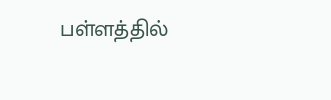பள்ளத்தில்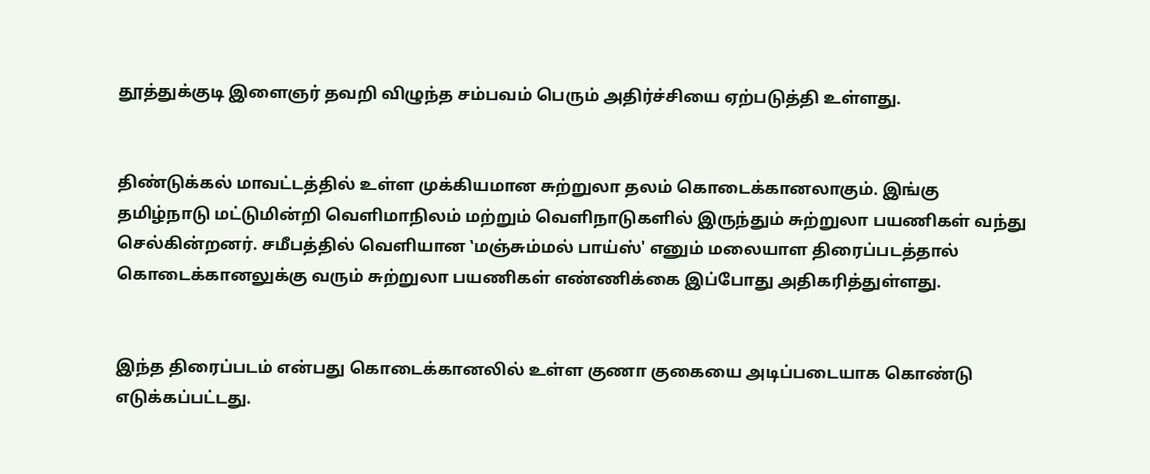தூத்துக்குடி இளைஞர் தவறி விழுந்த சம்பவம் பெரும் அதிர்ச்சியை ஏற்படுத்தி உள்ளது.


திண்டுக்கல் மாவட்டத்தில் உள்ள முக்கியமான சுற்றுலா தலம் கொடைக்கானலாகும். இங்கு தமிழ்நாடு மட்டுமின்றி வெளிமாநிலம் மற்றும் வெளிநாடுகளில் இருந்தும் சுற்றுலா பயணிகள் வந்து செல்கின்றனர். சமீபத்தில் வெளியான ‛மஞ்சும்மல் பாய்ஸ்' எனும் மலையாள திரைப்படத்தால் கொடைக்கானலுக்கு வரும் சுற்றுலா பயணிகள் எண்ணிக்கை இப்போது அதிகரித்துள்ளது.


இந்த திரைப்படம் என்பது கொடைக்கானலில் உள்ள குணா குகையை அடிப்படையாக கொண்டு எடுக்கப்பட்டது.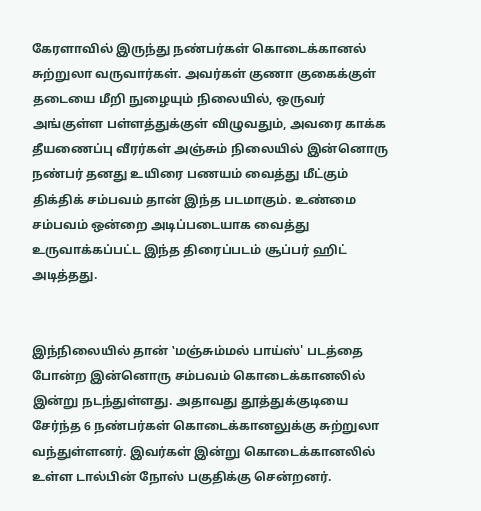கேரளாவில் இருந்து நண்பர்கள் கொடைக்கானல் சுற்றுலா வருவார்கள். அவர்கள் குணா குகைக்குள் தடையை மீறி நுழையும் நிலையில், ஒருவர் அங்குள்ள பள்ளத்துக்குள் விழுவதும், அவரை காக்க தீயணைப்பு வீரர்கள் அஞ்சும் நிலையில் இன்னொரு நண்பர் தனது உயிரை பணயம் வைத்து மீட்கும் திக்திக் சம்பவம் தான் இந்த படமாகும். உண்மை சம்பவம் ஒன்றை அடிப்படையாக வைத்து உருவாக்கப்பட்ட இந்த திரைப்படம் சூப்பர் ஹிட் அடித்தது.


இந்நிலையில் தான் ‛மஞ்சும்மல் பாய்ஸ்' படத்தை போன்ற இன்னொரு சம்பவம் கொடைக்கானலில் இன்று நடந்துள்ளது. அதாவது தூத்துக்குடியை சேர்ந்த 6 நண்பர்கள் கொடைக்கானலுக்கு சுற்றுலா வந்துள்ளனர். இவர்கள் இன்று கொடைக்கானலில் உள்ள டால்பின் நோஸ் பகுதிக்கு சென்றனர்.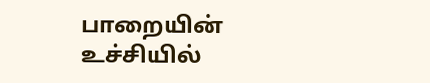பாறையின் உச்சியில்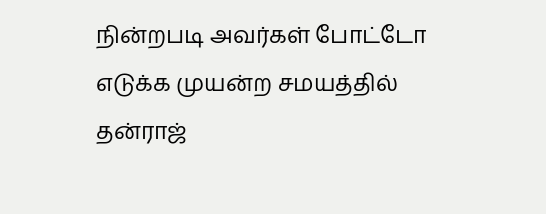நின்றபடி அவர்கள் போட்டோ எடுக்க முயன்ற சமயத்தில் தன்ராஜ்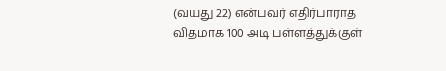(வயது 22) என்பவர் எதிர்பாராத விதமாக 100 அடி பள்ளத்துக்குள்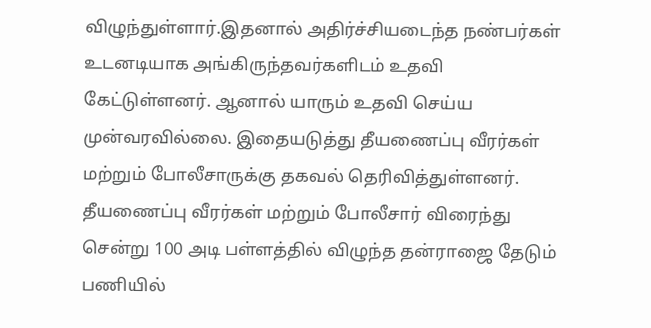விழுந்துள்ளார்.இதனால் அதிர்ச்சியடைந்த நண்பர்கள் உடனடியாக அங்கிருந்தவர்களிடம் உதவி கேட்டுள்ளனர். ஆனால் யாரும் உதவி செய்ய முன்வரவில்லை. இதையடுத்து தீயணைப்பு வீரர்கள் மற்றும் போலீசாருக்கு தகவல் தெரிவித்துள்ளனர். தீயணைப்பு வீரர்கள் மற்றும் போலீசார் விரைந்து சென்று 100 அடி பள்ளத்தில் விழுந்த தன்ராஜை தேடும் பணியில்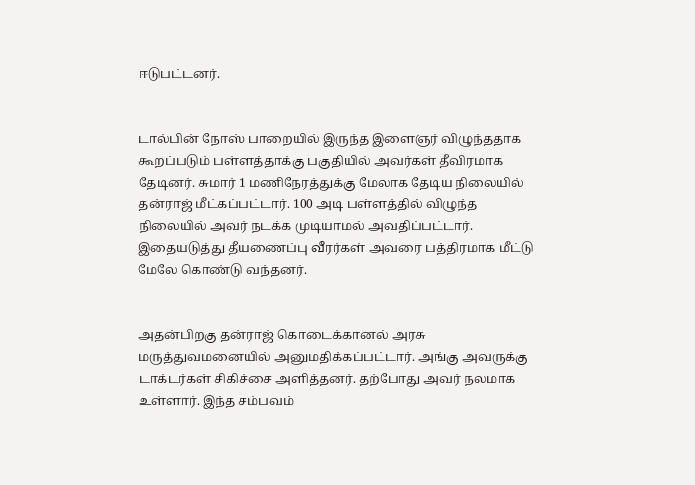ஈடுபட்டனர்.


டால்பின் நோஸ் பாறையில் இருந்த இளைஞர் விழுந்ததாக கூறப்படும் பள்ளத்தாக்கு பகுதியில் அவர்கள் தீவிரமாக தேடினர். சுமார் 1 மணிநேரத்துக்கு மேலாக தேடிய நிலையில் தன்ராஜ் மீட்கப்பட்டார். 100 அடி பள்ளத்தில் விழுந்த நிலையில் அவர் நடக்க முடியாமல் அவதிப்பட்டார். இதையடுத்து தீயணைப்பு வீரர்கள் அவரை பத்திரமாக மீட்டு மேலே கொண்டு வந்தனர்.


அதன்பிறகு தன்ராஜ் கொடைக்கானல் அரசு மருத்துவமனையில் அனுமதிக்கப்பட்டார். அங்கு அவருக்கு டாக்டர்கள் சிகிச்சை அளித்தனர். தற்போது அவர் நலமாக உள்ளார். இந்த சம்பவம்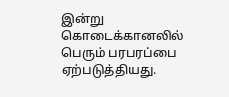இன்று கொடைக்கானலில் பெரும் பரபரப்பை ஏற்படுத்தியது.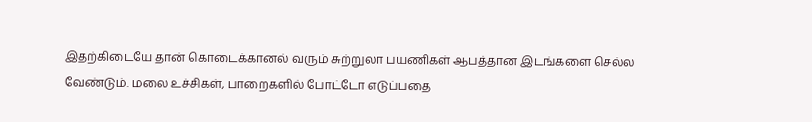இதற்கிடையே தான் கொடைக்கானல் வரும் சுற்றுலா பயணிகள் ஆபத்தான இடங்களை செல்ல வேண்டும். மலை உச்சிகள், பாறைகளில் போட்டோ எடுப்பதை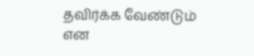தவிர்க்க வேண்டும் என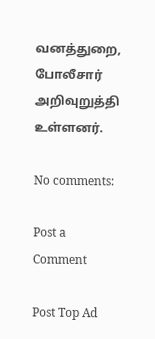வனத்துறை, போலீசார் அறிவுறுத்தி உள்ளனர்.

No comments:

Post a Comment

Post Top Ad